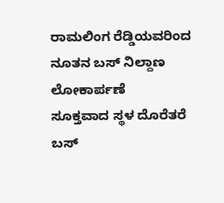ರಾಮಲಿಂಗ ರೆಡ್ಡಿಯವರಿಂದ ನೂತನ ಬಸ್ ನಿಲ್ದಾಣ ಲೋಕಾರ್ಪಣೆ
ಸೂಕ್ತವಾದ ಸ್ಥಳ ದೊರೆತರೆ ಬಸ್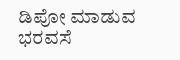ಡಿಪೋ ಮಾಡುವ ಭರವಸೆ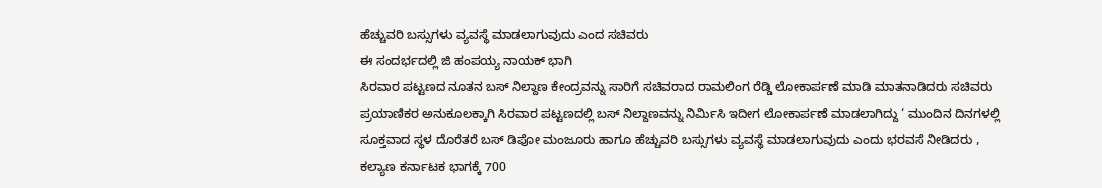ಹೆಚ್ಚುವರಿ ಬಸ್ಸುಗಳು ವ್ಯವಸ್ಥೆ ಮಾಡಲಾಗುವುದು ಎಂದ ಸಚಿವರು
ಈ ಸಂದರ್ಭದಲ್ಲಿ ಜಿ ಹಂಪಯ್ಯ ನಾಯಕ್ ಭಾಗಿ
ಸಿರವಾರ ಪಟ್ಟಣದ ನೂತನ ಬಸ್ ನಿಲ್ದಾಣ ಕೇಂದ್ರವನ್ನು ಸಾರಿಗೆ ಸಚಿವರಾದ ರಾಮಲಿಂಗ ರೆಡ್ಡಿ ಲೋಕಾರ್ಪಣೆ ಮಾಡಿ ಮಾತನಾಡಿದರು ಸಚಿವರು ಪ್ರಯಾಣಿಕರ ಅನುಕೂಲಕ್ಕಾಗಿ ಸಿರವಾರ ಪಟ್ಟಣದಲ್ಲಿ ಬಸ್ ನಿಲ್ದಾಣವನ್ನು ನಿರ್ಮಿಸಿ ಇದೀಗ ಲೋಕಾರ್ಪಣೆ ಮಾಡಲಾಗಿದ್ದು ‘ ಮುಂದಿನ ದಿನಗಳಲ್ಲಿ ಸೂಕ್ತವಾದ ಸ್ಥಳ ದೊರೆತರೆ ಬಸ್ ಡಿಪೋ ಮಂಜೂರು ಹಾಗೂ ಹೆಚ್ಚುವರಿ ಬಸ್ಸುಗಳು ವ್ಯವಸ್ಥೆ ಮಾಡಲಾಗುವುದು ಎಂದು ಭರವಸೆ ನೀಡಿದರು , ಕಲ್ಯಾಣ ಕರ್ನಾಟಕ ಭಾಗಕ್ಕೆ 700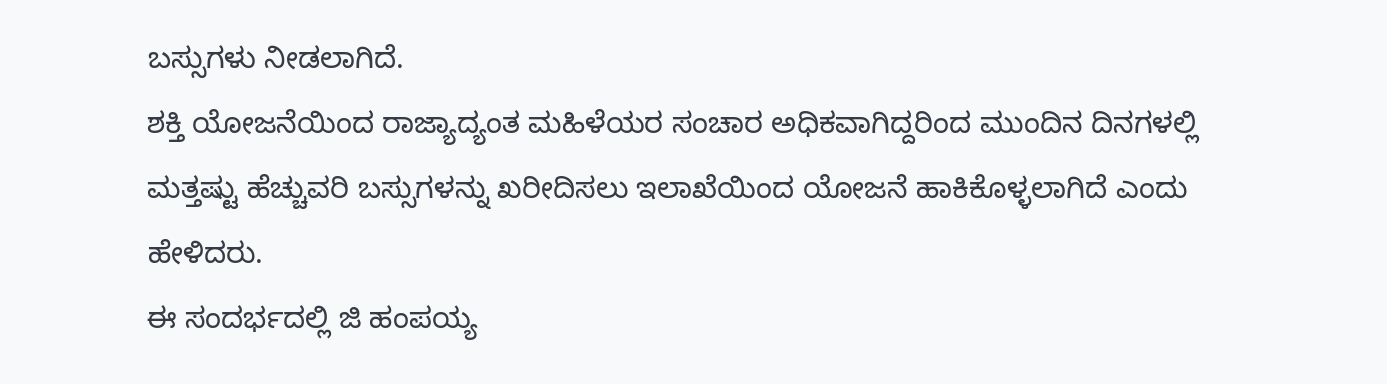ಬಸ್ಸುಗಳು ನೀಡಲಾಗಿದೆ.
ಶಕ್ತಿ ಯೋಜನೆಯಿಂದ ರಾಜ್ಯಾದ್ಯಂತ ಮಹಿಳೆಯರ ಸಂಚಾರ ಅಧಿಕವಾಗಿದ್ದರಿಂದ ಮುಂದಿನ ದಿನಗಳಲ್ಲಿ ಮತ್ತಷ್ಟು ಹೆಚ್ಚುವರಿ ಬಸ್ಸುಗಳನ್ನು ಖರೀದಿಸಲು ಇಲಾಖೆಯಿಂದ ಯೋಜನೆ ಹಾಕಿಕೊಳ್ಳಲಾಗಿದೆ ಎಂದು ಹೇಳಿದರು.
ಈ ಸಂದರ್ಭದಲ್ಲಿ ಜಿ ಹಂಪಯ್ಯ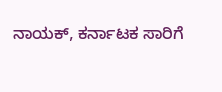ನಾಯಕ್, ಕರ್ನಾಟಕ ಸಾರಿಗೆ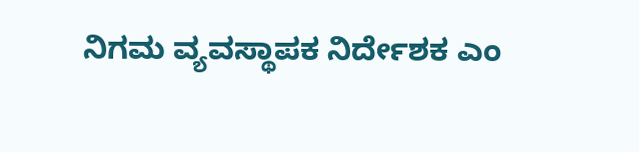ನಿಗಮ ವ್ಯವಸ್ಥಾಪಕ ನಿರ್ದೇಶಕ ಎಂ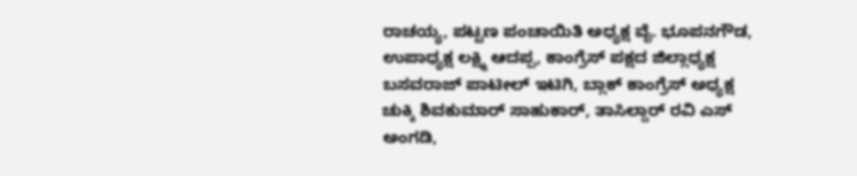ರಾಚಯ್ಯ, ಪಟ್ಟಣ ಪಂಚಾಯಿತಿ ಅಧ್ಯಕ್ಷ ವೈ. ಭೂಪನಗೌಡ, ಉಪಾಧ್ಯಕ್ಷ ಲಕ್ಷ್ಮಿ ಆದಪ್ಪ, ಕಾಂಗ್ರೆಸ್ ಪಕ್ಷದ ಜಿಲ್ಲಾಧ್ಯಕ್ಷ ಬಸವರಾಜ್ ಪಾಟೀಲ್ ಇಟಿಗಿ, ಬ್ಲಾಕ್ ಕಾಂಗ್ರೆಸ್ ಅಧ್ಯಕ್ಷ ಚುಕ್ಕಿ ಶಿವಕುಮಾರ್ ಸಾಹುಕಾರ್, ತಾಸಿಲ್ದಾರ್ ರವಿ ಎಸ್ ಅಂಗಡಿ,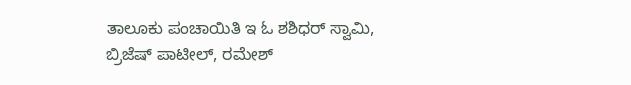ತಾಲೂಕು ಪಂಚಾಯಿತಿ ಇ ಓ ಶಶಿಧರ್ ಸ್ವಾಮಿ, ಬ್ರಿಜೆಷ್ ಪಾಟೀಲ್, ರಮೇಶ್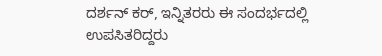ದರ್ಶನ್ ಕರ್, ಇನ್ನಿತರರು ಈ ಸಂದರ್ಭದಲ್ಲಿ ಉಪಸಿತರಿದ್ದರು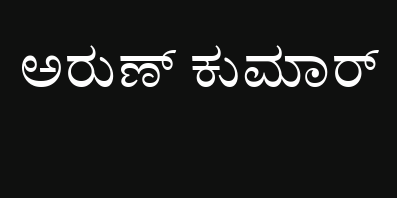ಅರುಣ್ ಕುಮಾರ್